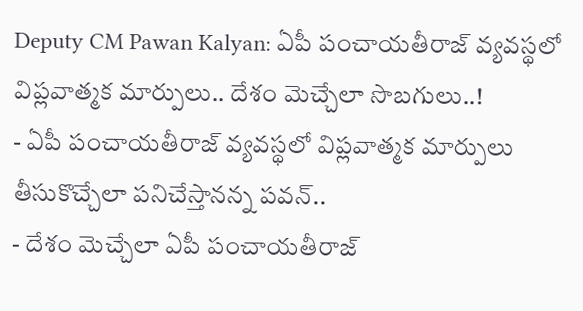Deputy CM Pawan Kalyan: ఏపీ పంచాయతీరాజ్ వ్యవస్థలో విప్లవాత్మక మార్పులు.. దేశం మెచ్చేలా సొబగులు..!
- ఏపీ పంచాయతీరాజ్ వ్యవస్థలో విప్లవాత్మక మార్పులు తీసుకొచ్చేలా పనిచేస్తానన్న పవన్..
- దేశం మెచ్చేలా ఏపీ పంచాయతీరాజ్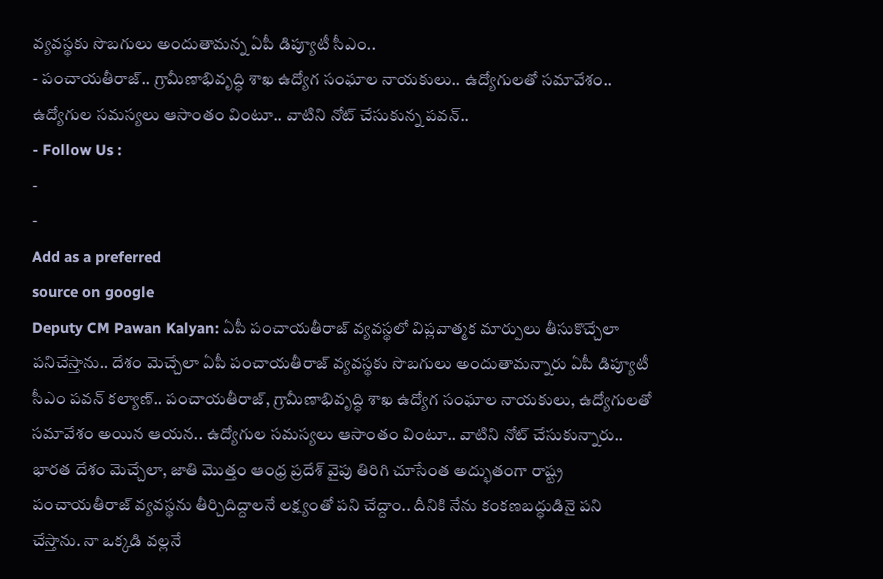వ్యవస్థకు సొబగులు అందుతామన్న ఏపీ డిప్యూటీ సీఎం..
- పంచాయతీరాజ్.. గ్రామీణాభివృద్ధి శాఖ ఉద్యోగ సంఘాల నాయకులు.. ఉద్యోగులతో సమావేశం.. ఉద్యోగుల సమస్యలు ఆసాంతం వింటూ.. వాటిని నోట్ చేసుకున్న పవన్..
- Follow Us :
-
-
Add as a preferred
source on google
Deputy CM Pawan Kalyan: ఏపీ పంచాయతీరాజ్ వ్యవస్థలో విప్లవాత్మక మార్పులు తీసుకొచ్చేలా పనిచేస్తాను.. దేశం మెచ్చేలా ఏపీ పంచాయతీరాజ్ వ్యవస్థకు సొబగులు అందుతామన్నారు ఏపీ డిప్యూటీ సీఎం పవన్ కల్యాణ్.. పంచాయతీరాజ్, గ్రామీణాభివృద్ధి శాఖ ఉద్యోగ సంఘాల నాయకులు, ఉద్యోగులతో సమావేశం అయిన ఆయన.. ఉద్యోగుల సమస్యలు ఆసాంతం వింటూ.. వాటిని నోట్ చేసుకున్నారు.. భారత దేశం మెచ్చేలా, జాతి మొత్తం ఆంధ్ర ప్రదేశ్ వైపు తిరిగి చూసేంత అద్భుతంగా రాష్ట్ర పంచాయతీరాజ్ వ్యవస్థను తీర్చిదిద్దాలనే లక్ష్యంతో పని చేద్దాం.. దీనికి నేను కంకణబద్ధుడినై పని చేస్తాను. నా ఒక్కడి వల్లనే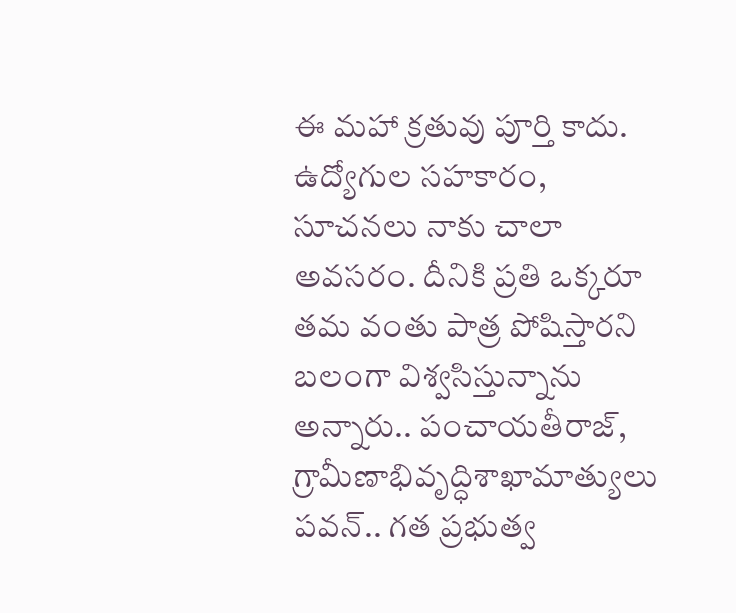ఈ మహా క్రతువు పూర్తి కాదు. ఉద్యోగుల సహకారం, సూచనలు నాకు చాలా అవసరం. దీనికి ప్రతి ఒక్కరూ తమ వంతు పాత్ర పోషిస్తారని బలంగా విశ్వసిస్తున్నాను అన్నారు.. పంచాయతీరాజ్, గ్రామీణాభివృద్ధిశాఖామాత్యులు పవన్.. గత ప్రభుత్వ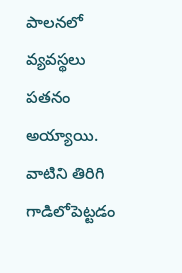పాలనలో వ్యవస్థలు పతనం అయ్యాయి. వాటిని తిరిగి గాడిలోపెట్టడం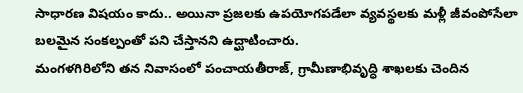సాధారణ విషయం కాదు.. అయినా ప్రజలకు ఉపయోగపడేలా వ్యవస్థలకు మళ్లీ జీవంపోసేలా బలమైన సంకల్పంతో పని చేస్తానని ఉద్ఘాటించారు.
మంగళగిరిలోని తన నివాసంలో పంచాయతీరాజ్, గ్రామీణాభివృద్ధి శాఖలకు చెందిన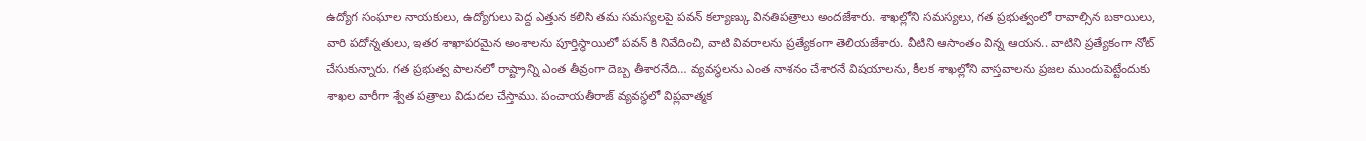ఉద్యోగ సంఘాల నాయకులు, ఉద్యోగులు పెద్ద ఎత్తున కలిసి తమ సమస్యలపై పవన్ కల్యాణ్కు వినతిపత్రాలు అందజేశారు. శాఖల్లోని సమస్యలు, గత ప్రభుత్వంలో రావాల్సిన బకాయిలు, వారి పదోన్నతులు, ఇతర శాఖాపరమైన అంశాలను పూర్తిస్థాయిలో పవన్ కి నివేదించి, వాటి వివరాలను ప్రత్యేకంగా తెలియజేశారు. వీటిని ఆసాంతం విన్న ఆయన.. వాటిని ప్రత్యేకంగా నోట్ చేసుకున్నారు. గత ప్రభుత్వ పాలనలో రాష్ట్రాన్ని ఎంత తీవ్రంగా దెబ్బ తీశారనేది… వ్యవస్థలను ఎంత నాశనం చేశారనే విషయాలను, కీలక శాఖల్లోని వాస్తవాలను ప్రజల ముందుపెట్టేందుకు శాఖల వారీగా శ్వేత పత్రాలు విడుదల చేస్తాము. పంచాయతీరాజ్ వ్యవస్థలో విప్లవాత్మక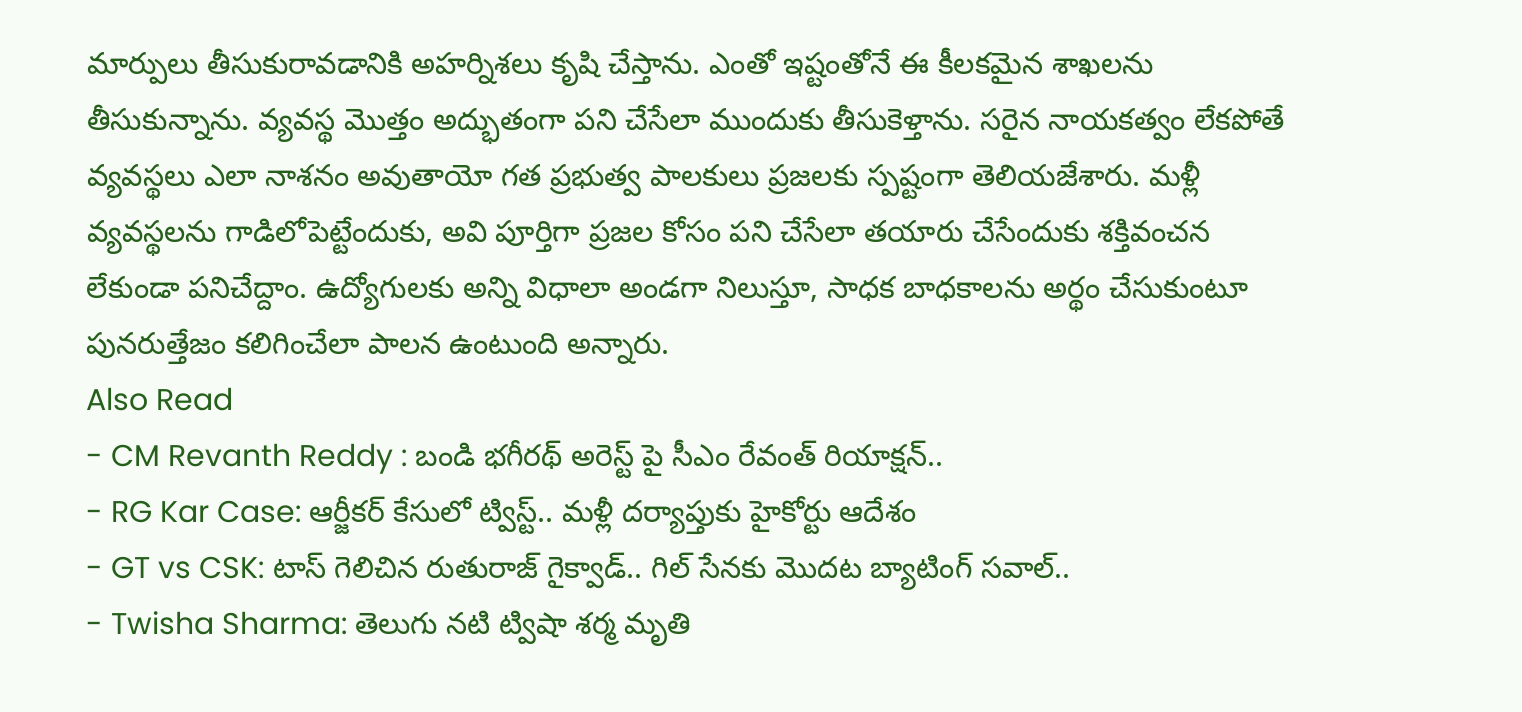మార్పులు తీసుకురావడానికి అహర్నిశలు కృషి చేస్తాను. ఎంతో ఇష్టంతోనే ఈ కీలకమైన శాఖలను తీసుకున్నాను. వ్యవస్థ మొత్తం అద్భుతంగా పని చేసేలా ముందుకు తీసుకెళ్తాను. సరైన నాయకత్వం లేకపోతే వ్యవస్థలు ఎలా నాశనం అవుతాయో గత ప్రభుత్వ పాలకులు ప్రజలకు స్పష్టంగా తెలియజేశారు. మళ్లీ వ్యవస్థలను గాడిలోపెట్టేందుకు, అవి పూర్తిగా ప్రజల కోసం పని చేసేలా తయారు చేసేందుకు శక్తివంచన లేకుండా పనిచేద్దాం. ఉద్యోగులకు అన్ని విధాలా అండగా నిలుస్తూ, సాధక బాధకాలను అర్థం చేసుకుంటూ పునరుత్తేజం కలిగించేలా పాలన ఉంటుంది అన్నారు.
Also Read
- CM Revanth Reddy : బండి భగీరథ్ అరెస్ట్ పై సీఎం రేవంత్ రియాక్షన్..
- RG Kar Case: ఆర్జీకర్ కేసులో ట్విస్ట్.. మళ్లీ దర్యాప్తుకు హైకోర్టు ఆదేశం
- GT vs CSK: టాస్ గెలిచిన రుతురాజ్ గైక్వాడ్.. గిల్ సేనకు మొదట బ్యాటింగ్ సవాల్..
- Twisha Sharma: తెలుగు నటి ట్విషా శర్మ మృతి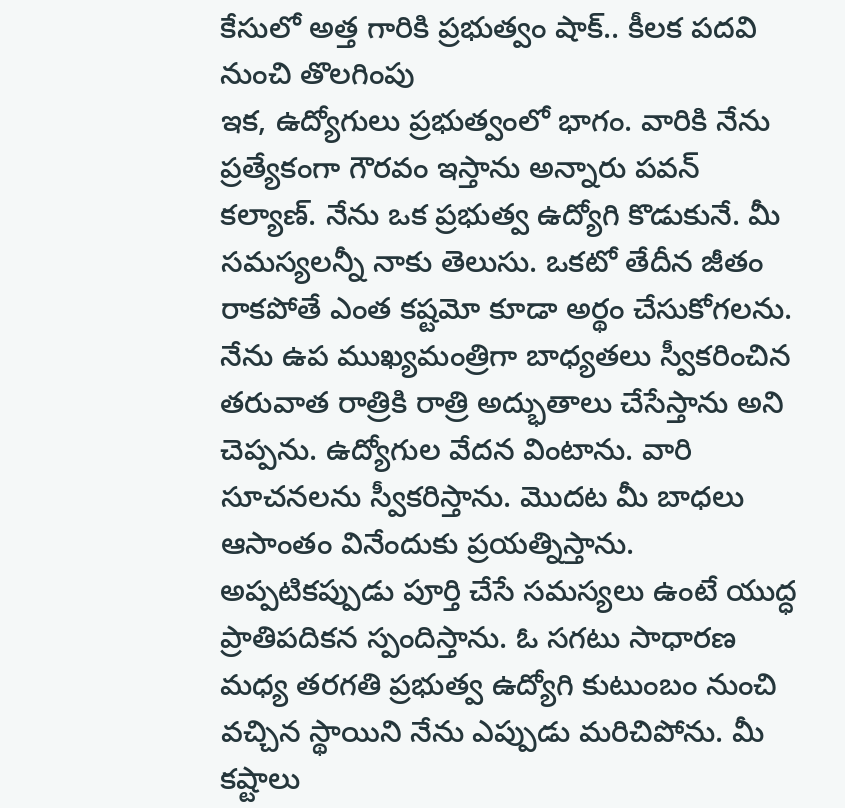కేసులో అత్త గారికి ప్రభుత్వం షాక్.. కీలక పదవి నుంచి తొలగింపు
ఇక, ఉద్యోగులు ప్రభుత్వంలో భాగం. వారికి నేను ప్రత్యేకంగా గౌరవం ఇస్తాను అన్నారు పవన్ కల్యాణ్. నేను ఒక ప్రభుత్వ ఉద్యోగి కొడుకునే. మీ సమస్యలన్నీ నాకు తెలుసు. ఒకటో తేదీన జీతం రాకపోతే ఎంత కష్టమో కూడా అర్థం చేసుకోగలను. నేను ఉప ముఖ్యమంత్రిగా బాధ్యతలు స్వీకరించిన తరువాత రాత్రికి రాత్రి అద్భుతాలు చేసేస్తాను అని చెప్పను. ఉద్యోగుల వేదన వింటాను. వారి సూచనలను స్వీకరిస్తాను. మొదట మీ బాధలు ఆసాంతం వినేందుకు ప్రయత్నిస్తాను. అప్పటికప్పుడు పూర్తి చేసే సమస్యలు ఉంటే యుద్ధ ప్రాతిపదికన స్పందిస్తాను. ఓ సగటు సాధారణ మధ్య తరగతి ప్రభుత్వ ఉద్యోగి కుటుంబం నుంచి వచ్చిన స్థాయిని నేను ఎప్పుడు మరిచిపోను. మీ కష్టాలు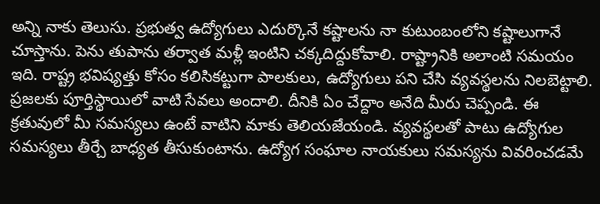అన్ని నాకు తెలుసు. ప్రభుత్వ ఉద్యోగులు ఎదుర్కొనే కష్టాలను నా కుటుంబంలోని కష్టాలుగానే చూస్తాను. పెను తుపాను తర్వాత మళ్లీ ఇంటిని చక్కదిద్దుకోవాలి. రాష్ట్రానికి అలాంటి సమయం ఇది. రాష్ట్ర భవిష్యత్తు కోసం కలిసికట్టుగా పాలకులు, ఉద్యోగులు పని చేసి వ్యవస్థలను నిలబెట్టాలి. ప్రజలకు పూర్తిస్థాయిలో వాటి సేవలు అందాలి. దీనికి ఏం చేద్దాం అనేది మీరు చెప్పండి. ఈ క్రతువులో మీ సమస్యలు ఉంటే వాటిని మాకు తెలియజేయండి. వ్యవస్థలతో పాటు ఉద్యోగుల సమస్యలు తీర్చే బాధ్యత తీసుకుంటాను. ఉద్యోగ సంఘాల నాయకులు సమస్యను వివరించడమే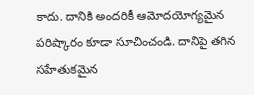కాదు. దానికి అందరికీ ఆమోదయోగ్యమైన పరిష్కారం కూడా సూచించండి. దానిపై తగిన సహేతుకమైన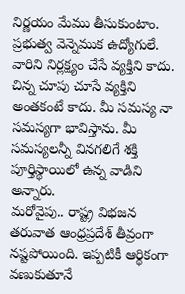నిర్ణయం మేము తీసుకుంటాం. ప్రభుత్వ వెన్నెముక ఉద్యోగులే. వారిని నిర్లక్ష్యం చేసే వ్యక్తిని కాదు. చిన్న చూపు చూసే వ్యక్తిని అంతకంటే కాదు. మీ సమస్య నా సమస్యగా భావిస్తాను. మీ సమస్యలన్నీ వినగలిగే శక్తి పూర్తిస్థాయిలో ఉన్న వాడిని అన్నారు.
మరోవైపు.. రాష్ట్ర విభజన తరువాత ఆంధ్రప్రదేశ్ తీవ్రంగా నష్టపోయింది. ఇప్పటికీ ఆర్థికంగా వణుకుతూనే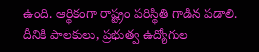ఉంది. ఆర్థికంగా రాష్ట్రం పరిస్థితి గాడిన పడాలి. దీనికి పాలకులు, ప్రభుత్వ ఉద్యోగుల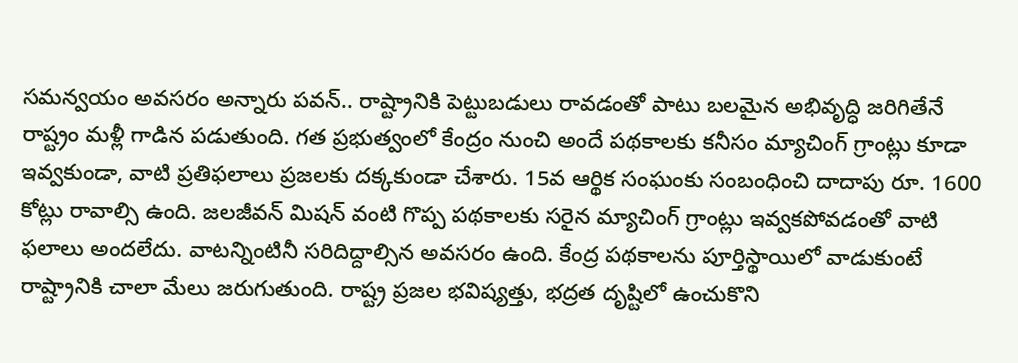సమన్వయం అవసరం అన్నారు పవన్.. రాష్ట్రానికి పెట్టుబడులు రావడంతో పాటు బలమైన అభివృద్ధి జరిగితేనే రాష్ట్రం మళ్లీ గాడిన పడుతుంది. గత ప్రభుత్వంలో కేంద్రం నుంచి అందే పథకాలకు కనీసం మ్యాచింగ్ గ్రాంట్లు కూడా ఇవ్వకుండా, వాటి ప్రతిఫలాలు ప్రజలకు దక్కకుండా చేశారు. 15వ ఆర్థిక సంఘంకు సంబంధించి దాదాపు రూ. 1600 కోట్లు రావాల్సి ఉంది. జలజీవన్ మిషన్ వంటి గొప్ప పథకాలకు సరైన మ్యాచింగ్ గ్రాంట్లు ఇవ్వకపోవడంతో వాటి ఫలాలు అందలేదు. వాటన్నింటినీ సరిదిద్దాల్సిన అవసరం ఉంది. కేంద్ర పథకాలను పూర్తిస్థాయిలో వాడుకుంటే రాష్ట్రానికి చాలా మేలు జరుగుతుంది. రాష్ట్ర ప్రజల భవిష్యత్తు, భద్రత దృష్టిలో ఉంచుకొని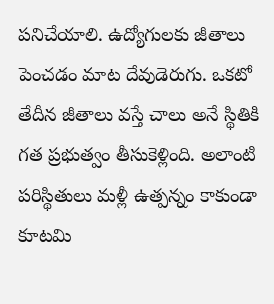పనిచేయాలి. ఉద్యోగులకు జీతాలు పెంచడం మాట దేవుడెరుగు. ఒకటో తేదీన జీతాలు వస్తే చాలు అనే స్థితికి గత ప్రభుత్వం తీసుకెళ్లింది. అలాంటి పరిస్థితులు మళ్లీ ఉత్పన్నం కాకుండా కూటమి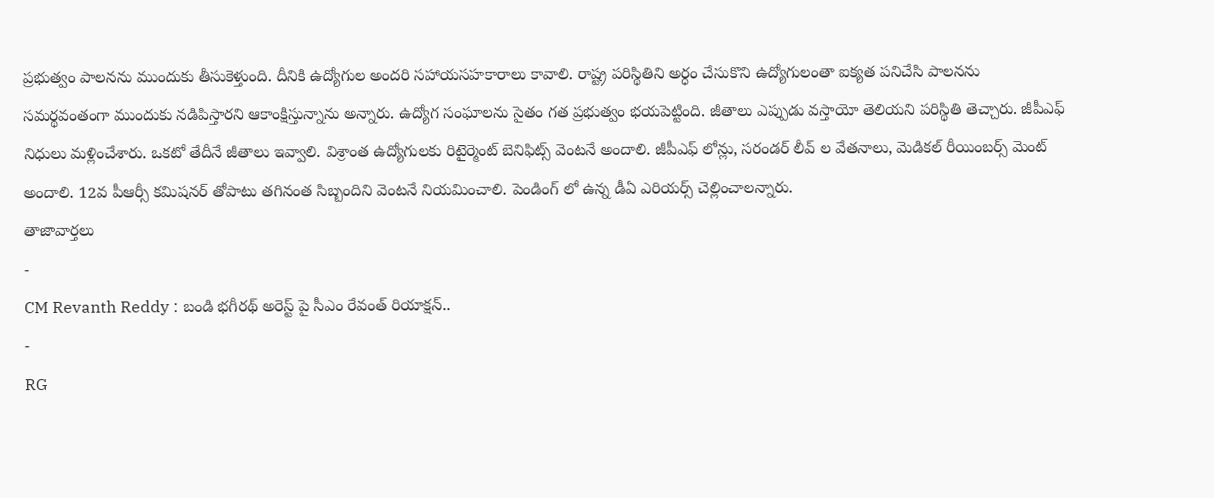ప్రభుత్వం పాలనను ముందుకు తీసుకెళ్తుంది. దీనికి ఉద్యోగుల అందరి సహాయసహకారాలు కావాలి. రాష్ట్ర పరిస్థితిని అర్ధం చేసుకొని ఉద్యోగులంతా ఐక్యత పనిచేసి పాలనను సమర్థవంతంగా ముందుకు నడిపిస్తారని ఆకాంక్షిస్తున్నాను అన్నారు. ఉద్యోగ సంఘాలను సైతం గత ప్రభుత్వం భయపెట్టింది. జీతాలు ఎప్పుడు వస్తాయో తెలియని పరిస్థితి తెచ్చారు. జీపీఎఫ్ నిధులు మళ్లించేశారు. ఒకటో తేదీనే జీతాలు ఇవ్వాలి. విశ్రాంత ఉద్యోగులకు రిటైర్మెంట్ బెనిఫిట్స్ వెంటనే అందాలి. జీపీఎఫ్ లోన్లు, సరండర్ లీవ్ ల వేతనాలు, మెడికల్ రీయింబర్స్ మెంట్ అందాలి. 12వ పీఆర్సీ కమిషనర్ తోపాటు తగినంత సిబ్బందిని వెంటనే నియమించాలి. పెండింగ్ లో ఉన్న డీఏ ఎరియర్స్ చెల్లించాలన్నారు.
తాజావార్తలు
-
CM Revanth Reddy : బండి భగీరథ్ అరెస్ట్ పై సీఎం రేవంత్ రియాక్షన్..
-
RG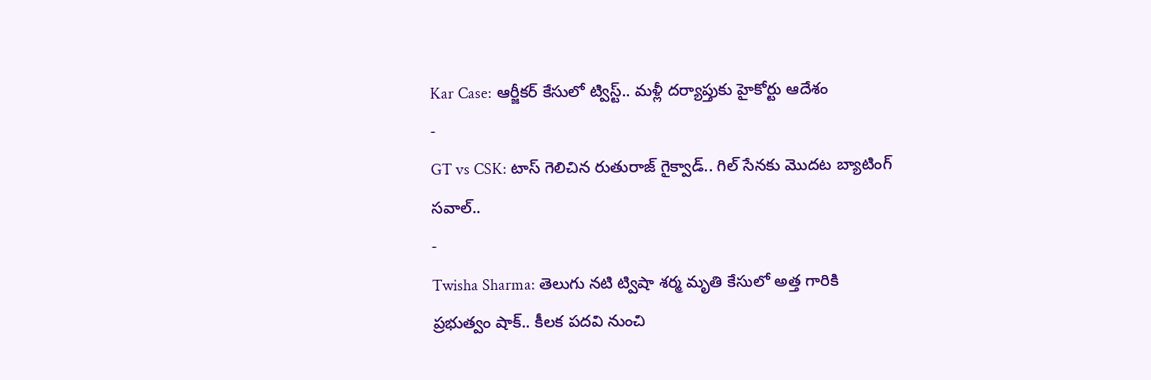Kar Case: ఆర్జీకర్ కేసులో ట్విస్ట్.. మళ్లీ దర్యాప్తుకు హైకోర్టు ఆదేశం
-
GT vs CSK: టాస్ గెలిచిన రుతురాజ్ గైక్వాడ్.. గిల్ సేనకు మొదట బ్యాటింగ్ సవాల్..
-
Twisha Sharma: తెలుగు నటి ట్విషా శర్మ మృతి కేసులో అత్త గారికి ప్రభుత్వం షాక్.. కీలక పదవి నుంచి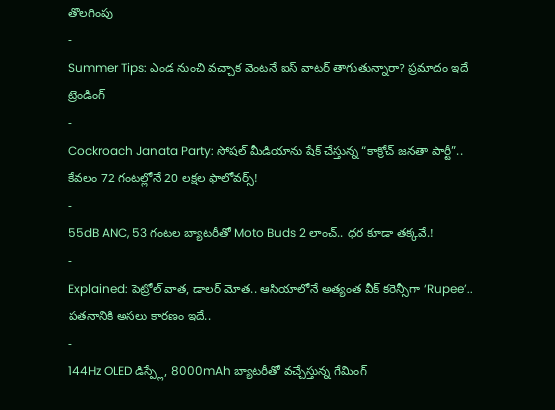తొలగింపు
-
Summer Tips: ఎండ నుంచి వచ్చాక వెంటనే ఐస్ వాటర్ తాగుతున్నారా? ప్రమాదం ఇదే
ట్రెండింగ్
-
Cockroach Janata Party: సోషల్ మీడియాను షేక్ చేస్తున్న “కాక్రోచ్ జనతా పార్టీ”.. కేవలం 72 గంటల్లోనే 20 లక్షల ఫాలోవర్స్!
-
55dB ANC, 53 గంటల బ్యాటరీతో Moto Buds 2 లాంచ్.. ధర కూడా తక్కవే.!
-
Explained: పెట్రోల్ వాత, డాలర్ మోత.. ఆసియాలోనే అత్యంత వీక్ కరెన్సీగా ‘Rupee’.. పతనానికి అసలు కారణం ఇదే..
-
144Hz OLED డిస్ప్లే, 8000mAh బ్యాటరీతో వచ్చేస్తున్న గేమింగ్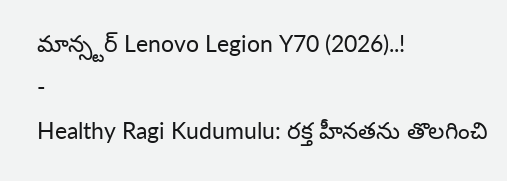మాన్స్టర్ Lenovo Legion Y70 (2026)..!
-
Healthy Ragi Kudumulu: రక్త హీనతను తొలగించి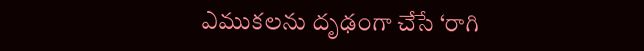ఎముకలను దృఢంగా చేసే ‘రాగి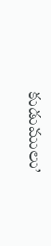కుడుములు’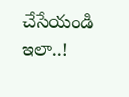చేసేయండి ఇలా..!